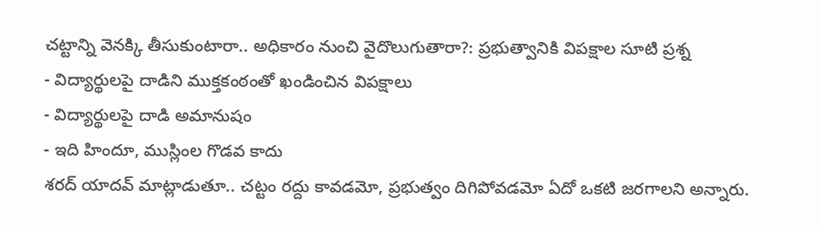చట్టాన్ని వెనక్కి తీసుకుంటారా.. అధికారం నుంచి వైదొలుగుతారా?: ప్రభుత్వానికి విపక్షాల సూటి ప్రశ్న
- విద్యార్థులపై దాడిని ముక్తకంఠంతో ఖండించిన విపక్షాలు
- విద్యార్థులపై దాడి అమానుషం
- ఇది హిందూ, ముస్లింల గొడవ కాదు
శరద్ యాదవ్ మాట్లాడుతూ.. చట్టం రద్దు కావడమో, ప్రభుత్వం దిగిపోవడమో ఏదో ఒకటి జరగాలని అన్నారు.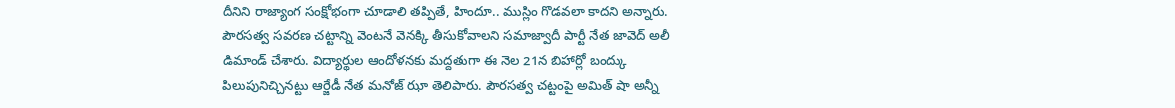దీనిని రాజ్యాంగ సంక్షోభంగా చూడాలి తప్పితే, హిందూ.. ముస్లిం గొడవలా కాదని అన్నారు. పౌరసత్వ సవరణ చట్టాన్ని వెంటనే వెనక్కి తీసుకోవాలని సమాజ్వాదీ పార్టీ నేత జావెద్ అలీ డిమాండ్ చేశారు. విద్యార్థుల ఆందోళనకు మద్దతుగా ఈ నెల 21న బిహార్లో బంద్కు పిలుపునిచ్చినట్టు ఆర్జేడీ నేత మనోజ్ ఝా తెలిపారు. పౌరసత్వ చట్టంపై అమిత్ షా అన్నీ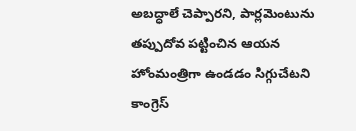అబద్ధాలే చెప్పారని, పార్లమెంటును తప్పుదోవ పట్టించిన ఆయన హోంమంత్రిగా ఉండడం సిగ్గుచేటని కాంగ్రెస్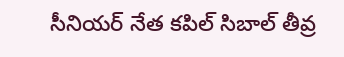సీనియర్ నేత కపిల్ సిబాల్ తీవ్ర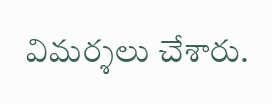విమర్శలు చేశారు.